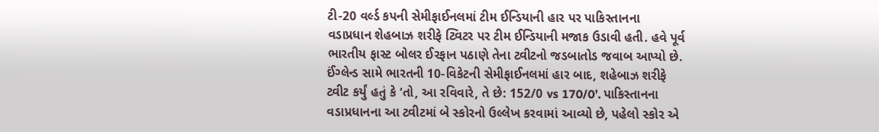ટી-20 વર્લ્ડ કપની સેમીફાઈનલમાં ટીમ ઈન્ડિયાની હાર પર પાકિસ્તાનના વડાપ્રધાન શેહબાઝ શરીફે ટ્વિટર પર ટીમ ઈન્ડિયાની મજાક ઉડાવી હતી. હવે પૂર્વ ભારતીય ફાસ્ટ બોલર ઈરફાન પઠાણે તેના ટ્વીટનો જડબાતોડ જવાબ આપ્યો છે.
ઈંગ્લેન્ડ સામે ભારતની 10-વિકેટની સેમીફાઈનલમાં હાર બાદ, શહેબાઝ શરીફે ટ્વીટ કર્યું હતું કે ‘તો, આ રવિવારે, તે છે: 152/0 vs 170/0’. પાકિસ્તાનના વડાપ્રધાનના આ ટ્વીટમાં બે સ્કોરનો ઉલ્લેખ કરવામાં આવ્યો છે, પહેલો સ્કોર એ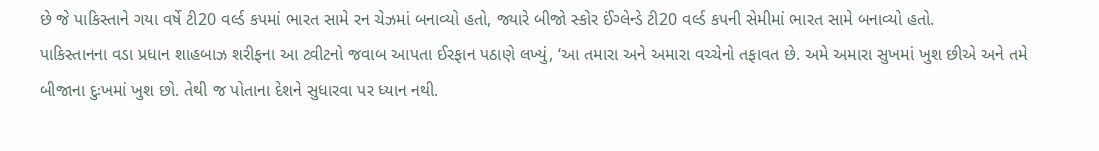છે જે પાકિસ્તાને ગયા વર્ષે ટી20 વર્લ્ડ કપમાં ભારત સામે રન ચેઝમાં બનાવ્યો હતો, જ્યારે બીજો સ્કોર ઈંગ્લેન્ડે ટી20 વર્લ્ડ કપની સેમીમાં ભારત સામે બનાવ્યો હતો.
પાકિસ્તાનના વડા પ્રધાન શાહબાઝ શરીફના આ ટ્વીટનો જવાબ આપતા ઈરફાન પઠાણે લખ્યું, ‘આ તમારા અને અમારા વચ્ચેનો તફાવત છે. અમે અમારા સુખમાં ખુશ છીએ અને તમે બીજાના દુઃખમાં ખુશ છો. તેથી જ પોતાના દેશને સુધારવા પર ધ્યાન નથી.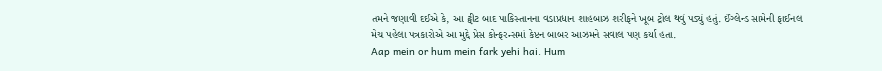તમને જણાવી દઈએ કે, આ ટ્વીટ બાદ પાકિસ્તાનના વડાપ્રધાન શાહબાઝ શરીફને ખૂબ ટ્રોલ થવું પડ્યું હતું. ઈંગ્લેન્ડ સામેની ફાઈનલ મેચ પહેલા પત્રકારોએ આ મુદ્દે પ્રેસ કોન્ફરન્સમાં કેપ્ટન બાબર આઝમને સવાલ પણ કર્યા હતા.
Aap mein or hum mein fark yehi hai. Hum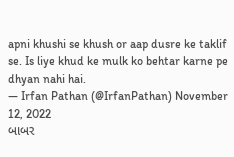apni khushi se khush or aap dusre ke taklif se. Is liye khud ke mulk ko behtar karne pe dhyan nahi hai.
— Irfan Pathan (@IrfanPathan) November 12, 2022
બાબર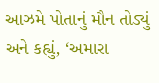આઝમે પોતાનું મૌન તોડ્યું અને કહ્યું, ‘અમારા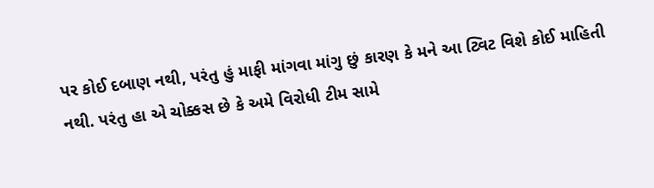પર કોઈ દબાણ નથી, પરંતુ હું માફી માંગવા માંગુ છું કારણ કે મને આ ટ્વિટ વિશે કોઈ માહિતી નથી. પરંતુ હા એ ચોક્કસ છે કે અમે વિરોધી ટીમ સામે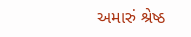અમારું શ્રેષ્ઠ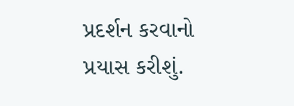પ્રદર્શન કરવાનો પ્રયાસ કરીશું.